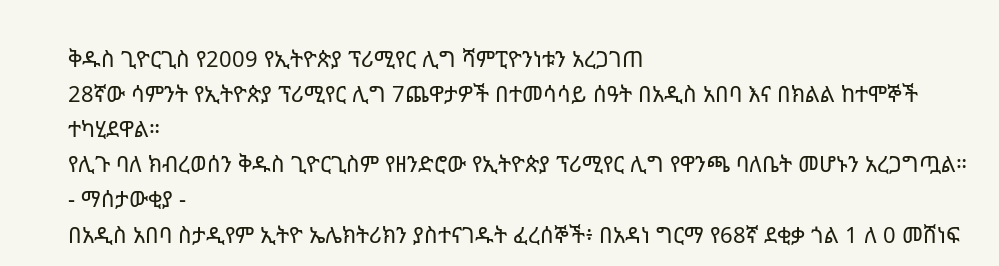ቅዱስ ጊዮርጊስ የ2009 የኢትዮጵያ ፕሪሚየር ሊግ ሻምፒዮንነቱን አረጋገጠ
28ኛው ሳምንት የኢትዮጵያ ፕሪሚየር ሊግ 7ጨዋታዎች በተመሳሳይ ሰዓት በአዲስ አበባ እና በክልል ከተሞኞች ተካሂደዋል።
የሊጉ ባለ ክብረወሰን ቅዱስ ጊዮርጊስም የዘንድሮው የኢትዮጵያ ፕሪሚየር ሊግ የዋንጫ ባለቤት መሆኑን አረጋግጧል።
- ማሰታውቂያ -
በአዲስ አበባ ስታዲየም ኢትዮ ኤሌክትሪክን ያስተናገዱት ፈረሰኞች፥ በአዳነ ግርማ የ68ኛ ደቂቃ ጎል 1 ለ 0 መሸነፍ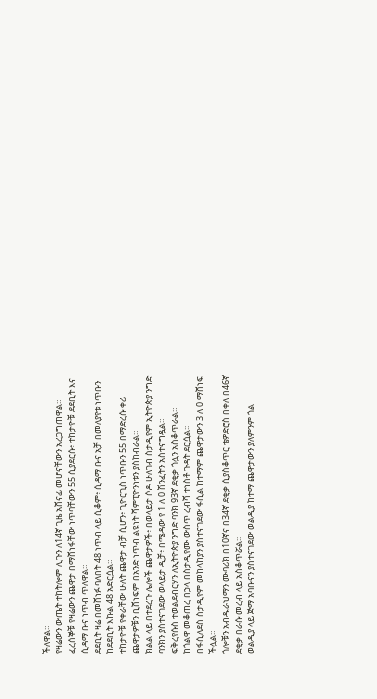ችለዋል።
የዛሬውን ውጤት ተከትሎም ሊጉን ለ14ኛ ጊዜ አሸናፊ መሆናቸውን አረጋግጠዋል።
ፈረሰኞቹ የዛሬውን ጨዋታ በማሸነፋቸው ነጥባቸውን 55 ሲያደርሱ፥ ተከታዮቹ ደደቢት እና ሲዳማ ቡና ነጥብ ጥለዋል።
ደደቢት ዛሬ በመሸነፉ ባለበት 48 ነጥብ ላይ ሲቆም፥ ሲዳማ ቡና አቻ በመለያየቱ ነጥቡን ከደደቢት እኩል 48 አድርሷል።
ተከታዮቹ የቀራቸው ሁለት ጨዋታ ብቻ ሲሆን፥ ጊዮርጊስ ነጥቡን 55 በማድረሱ ቀሪ ጨዋታዎቹን ቢሸነፍም በአንድ ነጥብ ልዩነት ሻምፒዮንነቱን ያስከብራል።
ክልል ላይ በተደረጉ ሌሎች ጨዋታዎች፥ በወላይታ ሶዶ ሁለገብ ስታዲየም ኢትዮጵያ ንግድ ባንክን ያስተናገደው ወላይታ ዲቻ፥ በሜዳው የ 1 ለ 0 ሽንፈትን አስተናግዷል።
ፍቅረየሱስ ተወልደብርሃን ለኢትዮጵያ ንግድ ባንክ 93ኛ ደቂቃ ጎሏን አስቆጥራል።
ከጎልዋ መቆጠረ በኃላ በስታዲየሙ ውስጥ ረብሻ ተነስቶ ጉዳት ደርሷል፡፡
በፋሲለደስ ስታዲየም መከላከያን ያስተናገደው ፋሲል ከተማም ጨዋታውን 3 ለ 0 ማሸነፍ ችሏል።
ጎሎቹን አብዱራህማን ሙባሪክ በ10ኛና በ34ኛ ደቂቃ ሲያስቆጥር ቴዎድሮስ በቀለ በ46ኛ ደቂቃ በራሱ መረብ ላይ አስቆጥሯል፡፡
ወልዲያ ላይ ጅማ አባቡናን ያስተናገደው ወልዲያ ከተማ ጨዋታውን ያለምንም ጎል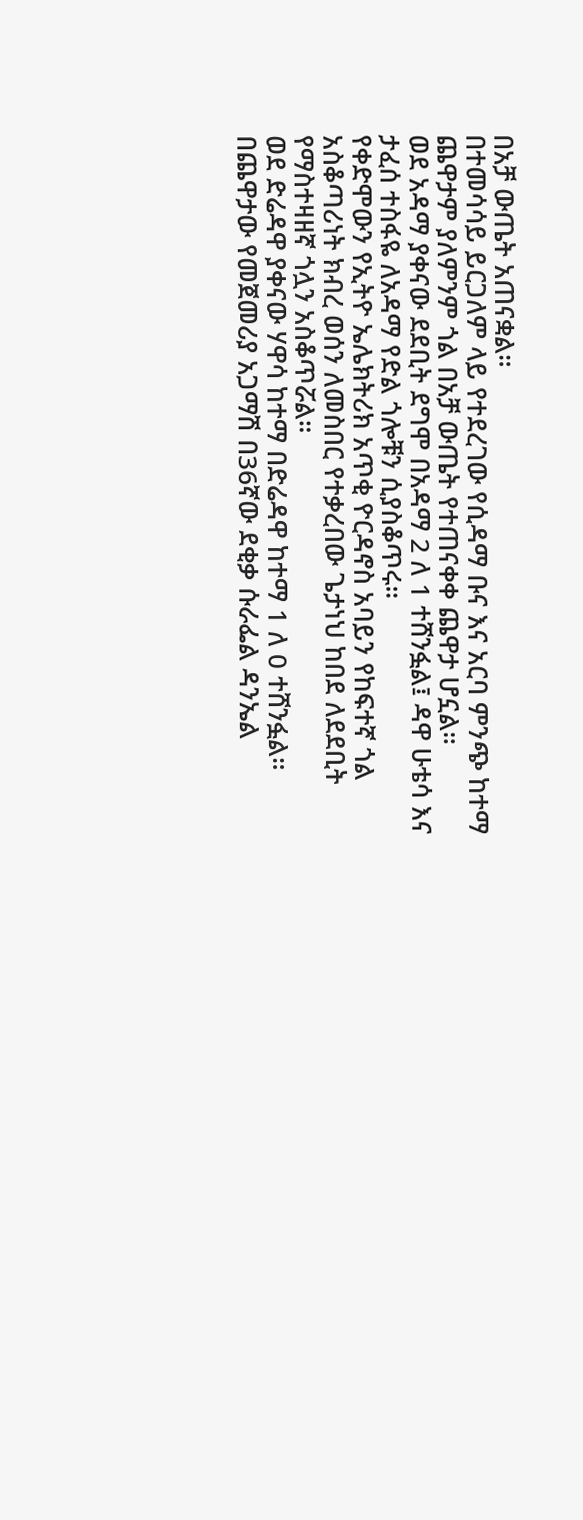በአቻ ውጤት አጠናቋል።
በተመሳሳይ ይርጋለም ላይ የተደረገው የሲዳማ ቡና እና አርባ ምንጭ ከተማ ጨዋታም ያለምንም ጎል በአቻ ውጤት የተጠናቀቀ ጨዋታ ሆኗል።
ወደ አዳማ ያቀናው ደደቢት ደግሞ በአዳማ 2 ለ 1 ተሸንፏል፤ ዳዋ ሁቴሳ እና ታፈሰ ተስፋዬ ለአዳማ የድል ጎሎቹን ሲያስቆጥሩ።
የቀድሞውን የኢትዮ ኤሌክትሪክ አጥቂ ዮርዳኖስ አባይን የከፍተኛ ጎል አስቆጣሪነት ክብረ ወሰን ለመስበር የተቃረበው ጌታነህ ከበደ ለደደቢት የማስተዛዘኛ ጎሏን አስቆጥሯል።
ወደ ድሬዳዋ ያቀናው ሃዋሳ ከተማ በድሬዳዋ ከተማ 1 ለ 0 ተሸንፏል።
በጨዋታው የመጀመሪያ አጋማሽ በ36ኛው ደቂቃ ሱራፌል ዳንኤል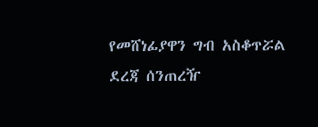የመሸነፊያዋን ግብ አስቆጥሯል
ደረጃ ሰንጠረዥ